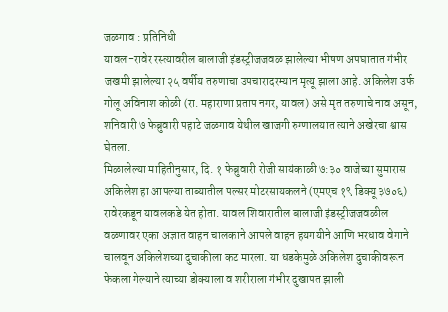जळगाव : प्रतिनिधी
यावल-रावेर रस्त्यावरील बालाजी इंडस्ट्रीजजवळ झालेल्या भीषण अपघातात गंभीर जखमी झालेल्या २५ वर्षीय तरुणाचा उपचारादरम्यान मृत्यू झाला आहे. अकिलेश उर्फ गोलू अविनाश कोळी (रा. महाराणा प्रताप नगर, यावल) असे मृत तरुणाचे नाव असून, शनिवारी ७ फेब्रुवारी पहाटे जळगाव येथील खाजगी रुग्णालयात त्याने अखेरचा श्वास घेतला.
मिळालेल्या माहितीनुसार, दि. १ फेब्रुवारी रोजी सायंकाळी ७:३० वाजेच्या सुमारास अकिलेश हा आपल्या ताब्यातील पल्सर मोटरसायकलने (एमएच १९ डिक्यू ३७०६) रावेरकडून यावलकडे येत होता. यावल शिवारातील बालाजी इंडस्ट्रीजजवळील वळणावर एका अज्ञात वाहन चालकाने आपले वाहन हयगयीने आणि भरधाव वेगाने चालवून अकिलेशच्या दुचाकीला कट मारला. या धडकेमुळे अकिलेश दुचाकीवरून फेकला गेल्याने त्याच्या डोक्याला व शरीराला गंभीर दुखापत झाली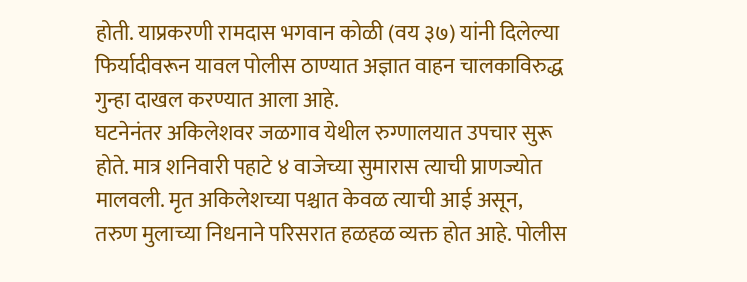होती. याप्रकरणी रामदास भगवान कोळी (वय ३७) यांनी दिलेल्या फिर्यादीवरून यावल पोलीस ठाण्यात अज्ञात वाहन चालकाविरुद्ध गुन्हा दाखल करण्यात आला आहे.
घटनेनंतर अकिलेशवर जळगाव येथील रुग्णालयात उपचार सुरू होते. मात्र शनिवारी पहाटे ४ वाजेच्या सुमारास त्याची प्राणज्योत मालवली. मृत अकिलेशच्या पश्चात केवळ त्याची आई असून, तरुण मुलाच्या निधनाने परिसरात हळहळ व्यक्त होत आहे. पोलीस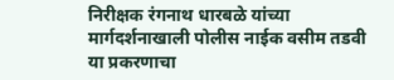निरीक्षक रंगनाथ धारबळे यांच्या मार्गदर्शनाखाली पोलीस नाईक वसीम तडवी या प्रकरणाचा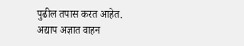पुढील तपास करत आहेत. अद्याप अज्ञात वाहन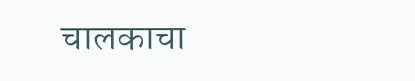चालकाचा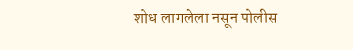शोध लागलेला नसून पोलीस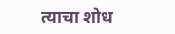त्याचा शोध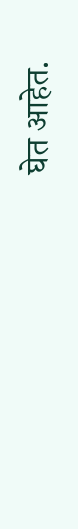घेत आहेत.